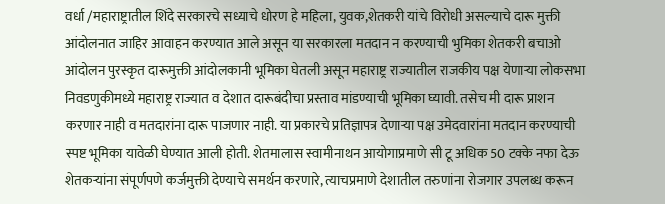वर्धा /महाराष्ट्रातील शिंदे सरकारचे सध्याचे धोरण हे महिला, युवक,शेतकरी यांचे विरोधी असल्याचे दारू मुक्ती आंदोलनात जाहिर आवाहन करण्यात आले असून या सरकारला मतदान न करण्याची भुमिका शेतकरी बचाओ आंदोलन पुरस्कृत दारूमुक्ती आंदोलकानी भूमिका घेतली असून महाराष्ट्र राज्यातील राजकीय पक्ष येणाऱ्या लोकसभा निवडणुकीमध्ये महाराष्ट्र राज्यात व देशात दारूबंदीचा प्रस्ताव मांडण्याची भूमिका घ्यावी. तसेच मी दारू प्राशन करणार नाही व मतदारांना दारू पाजणार नाही. या प्रकारचे प्रतिज्ञापत्र देणाऱ्या पक्ष उमेदवारांना मतदान करण्याची स्पष्ट भूमिका यावेळी घेण्यात आली होती. शेतमालास स्वामीनाथन आयोगाप्रमाणे सी टू अधिक 50 टक्के नफा देऊ शेतकऱ्यांना संपूर्णपणे कर्जमुक्ती देण्याचे समर्थन करणारे, त्याचप्रमाणे देशातील तरुणांना रोजगार उपलब्ध करून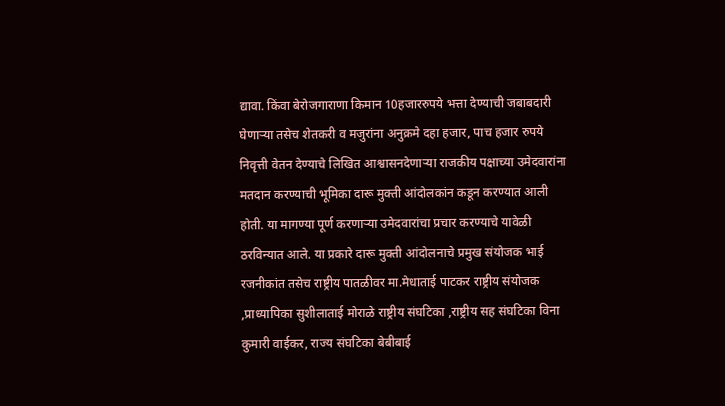द्यावा. किंवा बेरोजगाराणा किमान 10हजाररुपये भत्ता देण्याची जबाबदारी घेणाऱ्या तसेच शेतकरी व मजुरांना अनुक्रमे दहा हजार, पाच हजार रुपये निवृत्ती वेतन देण्याचे लिखित आश्वासनदेणाऱ्या राजकीय पक्षाच्या उमेदवारांना मतदान करण्याची भूमिका दारू मुक्ती आंदोलकांन कडून करण्यात आली होती. या मागण्या पूर्ण करणाऱ्या उमेदवारांचा प्रचार करण्याचे यावेळी ठरविन्यात आले. या प्रकारे दारू मुक्ती आंदोलनाचे प्रमुख संयोजक भाई रजनीकांत तसेच राष्ट्रीय पातळीवर मा.मेधाताई पाटकर राष्ट्रीय संयोजक ,प्राध्यापिका सुशीलाताई मोराळे राष्ट्रीय संघटिका ,राष्ट्रीय सह संघटिका विना कुमारी वाईकर, राज्य संघटिका बेबीबाई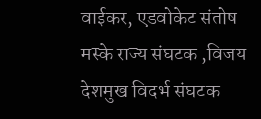वाईकर, एडवोकेट संतोष मस्के राज्य संघटक ,विजय देशमुख विदर्भ संघटक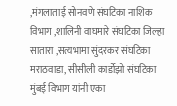,मंगलाताई सोनवणे संघटिका नाशिक विभाग ,शालिनी वाघमारे संघटिका जिल्हा सातारा ,सत्यभामा सुंदरकर संघटिका मराठवाडा, सीसीली कार्डोझो संघटिका मुंबई विभाग यांनी एका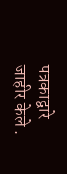पत्रकाद्वारे जाहीर केले .